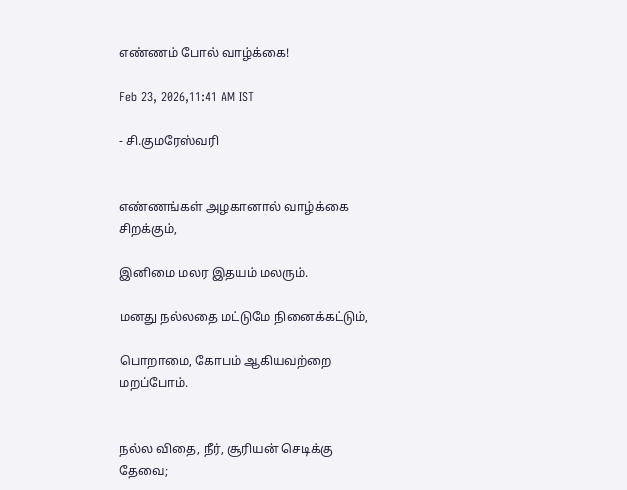எண்ணம் போல் வாழ்க்கை!

Feb 23, 2026,11:41 AM IST

- சி.குமரேஸ்வரி


எண்ணங்கள் அழகானால் வாழ்க்கை சிறக்கும்,

இனிமை மலர இதயம் மலரும்.

மனது நல்லதை மட்டுமே நினைக்கட்டும்,

பொறாமை, கோபம் ஆகியவற்றை மறப்போம்.


நல்ல விதை, நீர், சூரியன் செடிக்கு தேவை;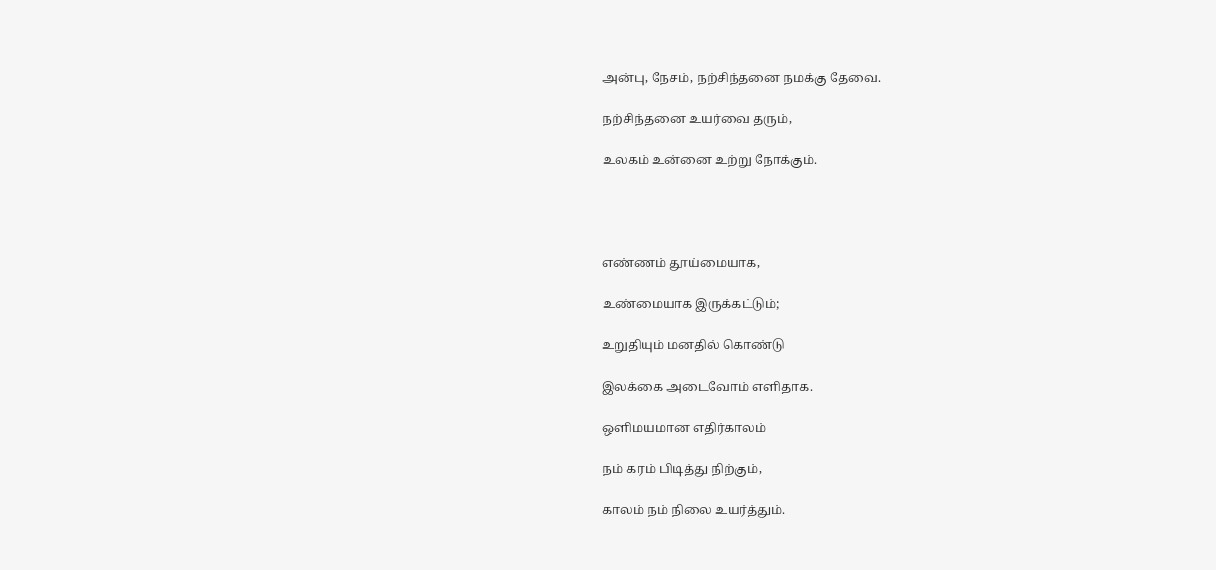அன்பு, நேசம், நற்சிந்தனை நமக்கு தேவை.

நற்சிந்தனை உயர்வை தரும்,

உலகம் உன்னை உற்று நோக்கும்.




எண்ணம் தூய்மையாக,

உண்மையாக இருக்கட்டும்;

உறுதியும் மனதில் கொண்டு

இலக்கை அடைவோம் எளிதாக.

ஒளிமயமான எதிர்காலம்

நம் கரம் பிடித்து நிற்கும்,

காலம் நம் நிலை உயர்த்தும்.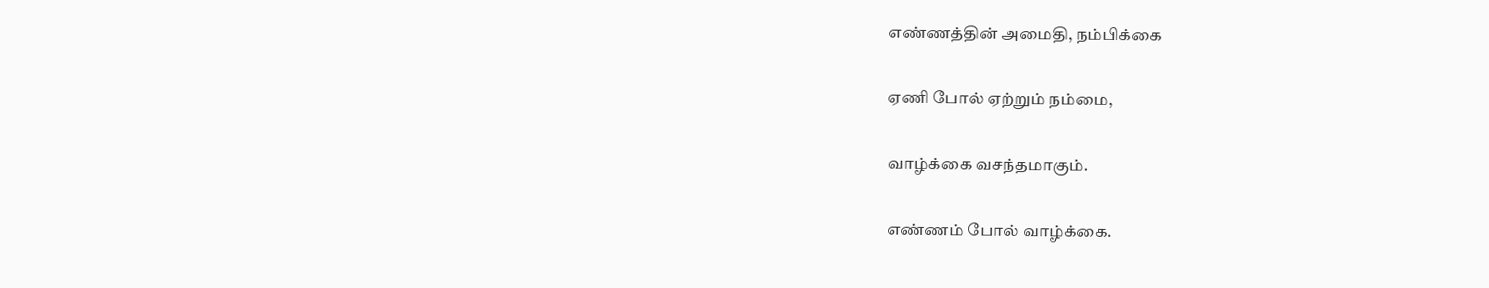எண்ணத்தின் அமைதி, நம்பிக்கை

ஏணி போல் ஏற்றும் நம்மை,

வாழ்க்கை வசந்தமாகும்.

எண்ணம் போல் வாழ்க்கை.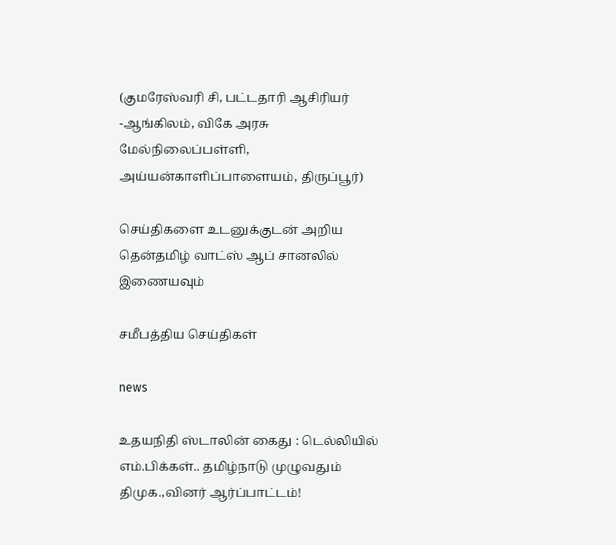(குமரேஸ்வரி சி, பட்டதாரி ஆசிரியர் -ஆங்கிலம், விகே அரசு மேல்நிலைப்பள்ளி, அய்யன்காளிப்பாளையம், திருப்பூர்)

செய்திகளை உடனுக்குடன் அறிய தென்தமிழ் வாட்ஸ் ஆப் சானலில் இணையவும்

சமீபத்திய செய்திகள்

news

உதயநிதி ஸ்டாலின் கைது : டெல்லியில் எம்.பிக்கள்.. தமிழ்நாடு முழுவதும் திமுக.,வினர் ஆர்ப்பாட்டம்!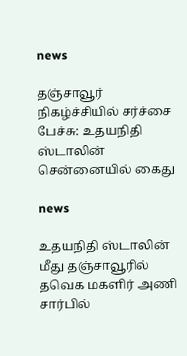news

தஞ்சாவூர் நிகழ்ச்சியில் சர்ச்சை பேச்சு: உதயநிதி ஸ்டாலின் சென்னையில் கைது

news

உதயநிதி ஸ்டாலின் மீது தஞ்சாவூரில் தவெக மகளிர் அணி சார்பில்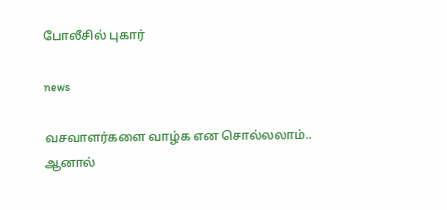போலீசில் புகார்

news

வசவாளர்களை வாழ்க என சொல்லலாம்.. ஆனால்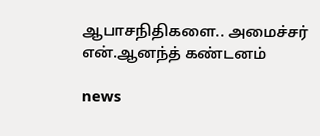ஆபாசநிதிகளை.. அமைச்சர் என்.ஆனந்த் கண்டனம்

news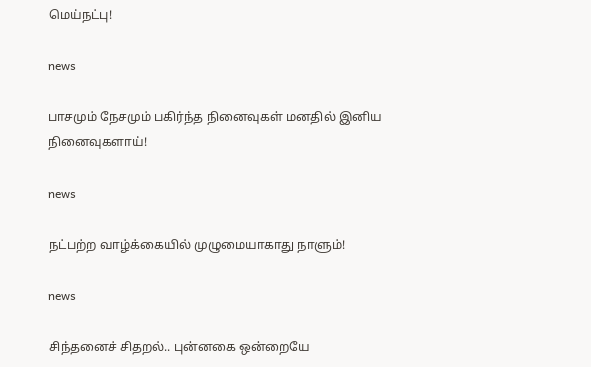மெய்நட்பு!

news

பாசமும் நேசமும் பகிர்ந்த நினைவுகள் மனதில் இனிய நினைவுகளாய்!

news

நட்பற்ற வாழ்க்கையில் முழுமையாகாது நாளும்!

news

சிந்தனைச் சிதறல்.. புன்னகை ஒன்றையே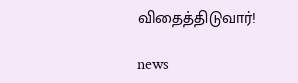விதைத்திடுவார்!

news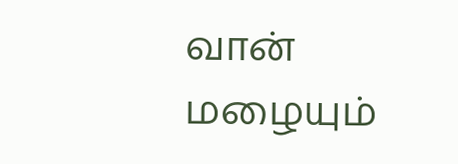வான் மழையும்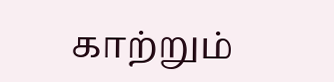காற்றும்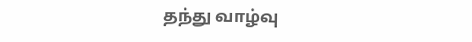தந்து வாழ்வு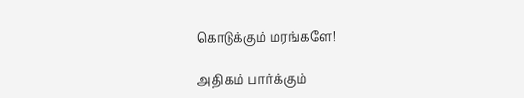கொடுக்கும் மரங்களே!

அதிகம் பார்க்கும்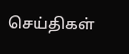செய்திகள்